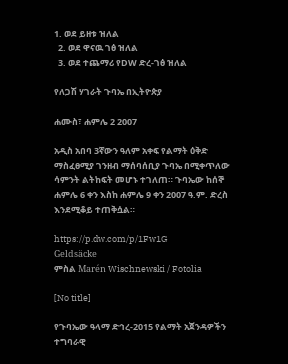1. ወደ ይዘቱ ዝለል
  2. ወደ ዋናዉ ገፅ ዝለል
  3. ወደ ተጨማሪ የDW ድረ-ገፅ ዝለል

የለጋሽ ሃገራት ጉባኤ በኢትዮጵያ

ሐሙስ፣ ሐምሌ 2 2007

አዲስ አበባ 3ኛውን ዓለም አቀፍ የልማት ዕቅድ ማስፈፀሚያ ገንዘብ ማሰባሰቢያ ጉባኤ በሚቀጥለው ሳምንት ልትከፍት መሆኑ ተገለጠ። ጉባኤው ከሰኞ ሐምሌ 6 ቀን እስከ ሐምሌ 9 ቀን 2007 ዓ.ም. ድረስ እንደሚቆይ ተጠቅሷል።

https://p.dw.com/p/1Fw1G
Geldsäcke
ምስል Marén Wischnewski / Fotolia

[No title]

የጉባኤው ዓላማ ድኅረ-2015 የልማት አጀንዳዎችን ተግባራዊ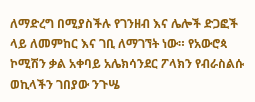ለማድረግ በሚያስችሉ የገንዘብ እና ሌሎች ድጋፎች ላይ ለመምከር እና ገቢ ለማገኘት ነው። የአውሮጳ ኮሚሽን ቃል አቀባይ አሌክሳንደር ፖላክን የብራስልሱ ወኪላችን ገበያው ንጉሤ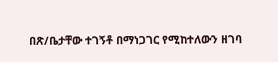በጽ/ቤታቸው ተገኝቶ በማነጋገር የሚከተለውን ዘገባ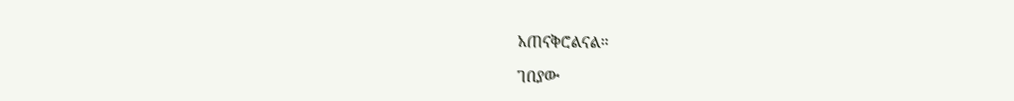አጠናቅሮልናል።

ገበያው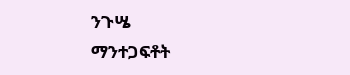ንጉሤ
ማንተጋፍቶት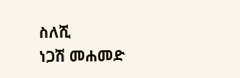ስለሺ
ነጋሽ መሐመድ